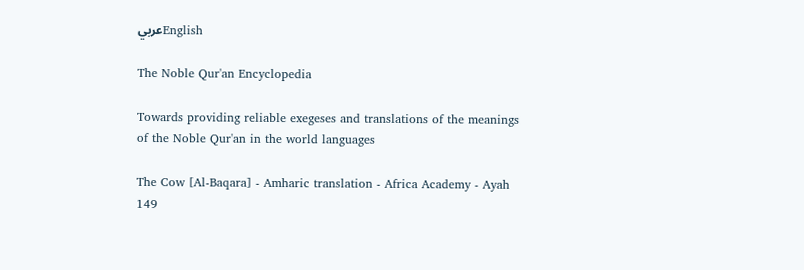عربيEnglish

The Noble Qur'an Encyclopedia

Towards providing reliable exegeses and translations of the meanings of the Noble Qur'an in the world languages

The Cow [Al-Baqara] - Amharic translation - Africa Academy - Ayah 149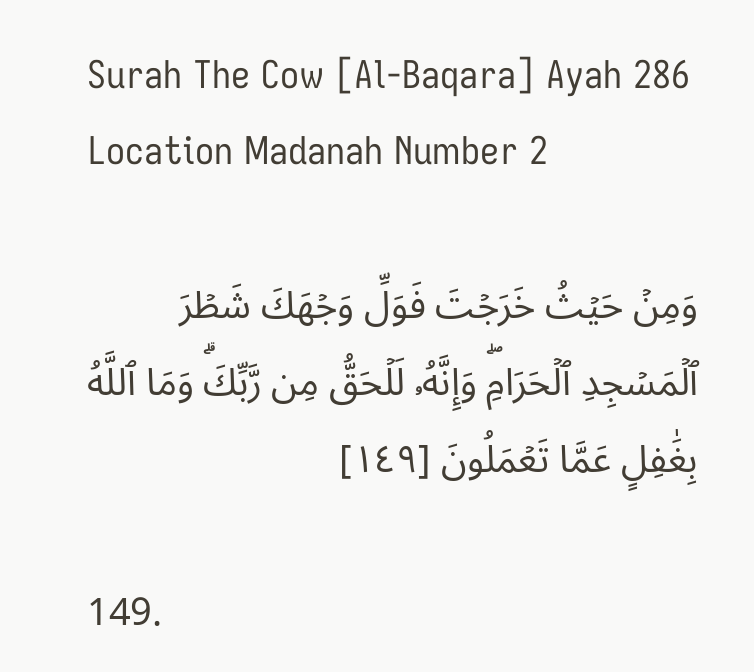Surah The Cow [Al-Baqara] Ayah 286 Location Madanah Number 2

وَمِنۡ حَيۡثُ خَرَجۡتَ فَوَلِّ وَجۡهَكَ شَطۡرَ ٱلۡمَسۡجِدِ ٱلۡحَرَامِۖ وَإِنَّهُۥ لَلۡحَقُّ مِن رَّبِّكَۗ وَمَا ٱللَّهُ بِغَٰفِلٍ عَمَّا تَعۡمَلُونَ [١٤٩]

149.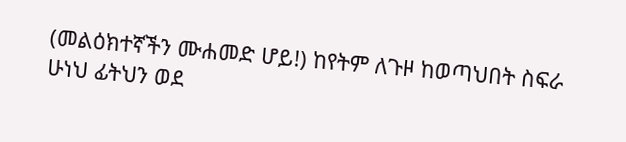(መልዕክተኛችን ሙሐመድ ሆይ!) ከየትም ለጉዞ ከወጣህበት ስፍራ ሁነህ ፊትህን ወደ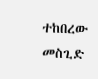ተከበረው መስጊድ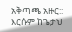አቅጣጫ አዙር:: እርሱም ከጌታህ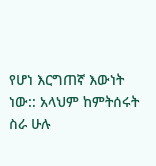የሆነ እርግጠኛ እውነት ነው:: አላህም ከምትሰሩት ስራ ሁሉ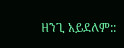ዘንጊ አይደለም::